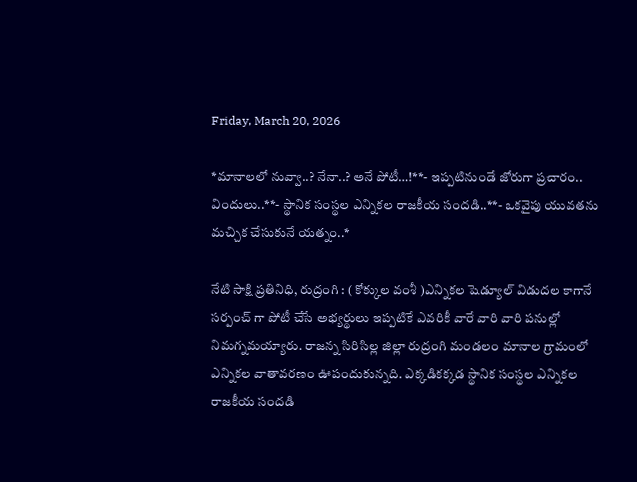Friday, March 20, 2026

*మానాలలో నువ్వా..? నేనా..? అనే పోటీ…!**- ఇప్పటినుండే జోరుగా ప్రచారం.. విందులు..**- స్థానిక సంస్థల ఎన్నికల రాజకీయ సందడి..**- ఒకవైపు యువతను మచ్చిక చేసుకునే యత్నం..*

నేటి సాక్షి ప్రతినిధి, రుద్రంగి : ( కోక్కుల వంశీ )ఎన్నికల షెడ్యూల్ విడుదల కాగానే సర్పంచ్ గా పోటీ చేసే అభ్యర్థులు ఇప్పటికే ఎవరికీ వారే వారి వారి పనుల్లో నిమగ్నమయ్యారు. రాజన్న సిరిసిల్ల జిల్లా రుద్రంగి మండలం మానాల గ్రామంలో ఎన్నికల వాతావరణం ఊపందుకున్నది. ఎక్కడికక్కడ స్థానిక సంస్థల ఎన్నికల రాజకీయ సందడి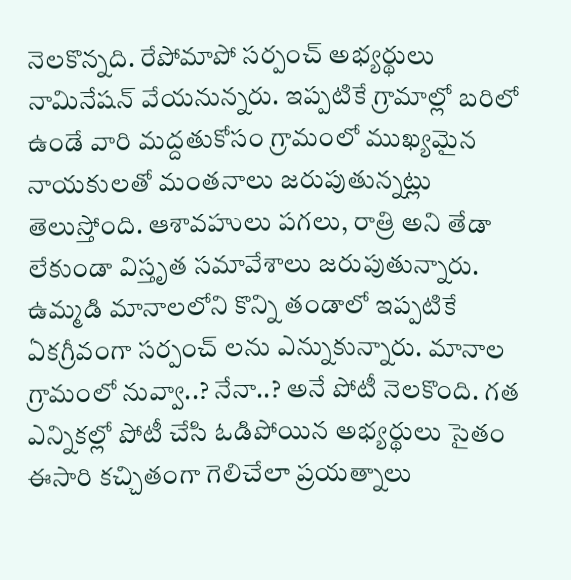నెలకొన్నది. రేపోమాపో సర్పంచ్ అభ్యర్థులు నామినేషన్ వేయనున్నరు. ఇప్పటికే గ్రామాల్లో బరిలో ఉండే వారి మద్దతుకోసం గ్రామంలో ముఖ్యమైన నాయకులతో మంతనాలు జరుపుతున్నట్లు తెలుస్తోంది. ఆశావహులు పగలు, రాత్రి అని తేడా లేకుండా విస్తృత సమావేశాలు జరుపుతున్నారు. ఉమ్మడి మానాలలోని కొన్ని తండాలో ఇప్పటికే ఏకగ్రీవంగా సర్పంచ్ లను ఎన్నుకున్నారు. మానాల గ్రామంలో నువ్వా..? నేనా..? అనే పోటీ నెలకొంది. గత ఎన్నికల్లో పోటీ చేసి ఓడిపోయిన అభ్యర్థులు సైతం ఈసారి కచ్చితంగా గెలిచేలా ప్రయత్నాలు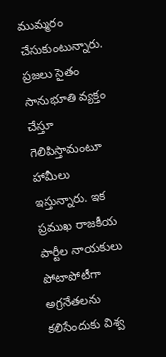ముమ్మరం చేసుకుంటున్నారు. ప్రజలు సైతం సానుభూతి వ్యక్తం చేస్తూ గెలిపిస్తామంటూ హామీలు ఇస్తున్నారు. ఇక ప్రముఖ రాజకీయ పార్టీల నాయకులు పోటాపోటీగా అగ్రనేతలను కలిసేందుకు విశ్వ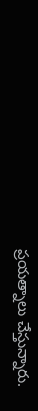ప్రయత్నాలు చేస్తున్నారు.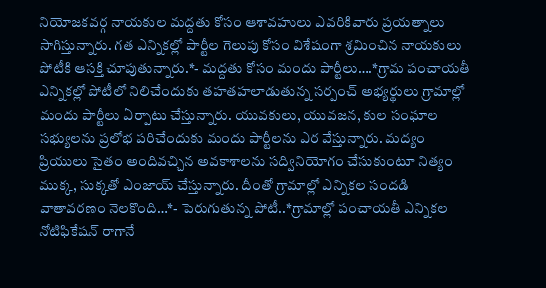నియోజకవర్గ నాయకుల మద్దతు కోసం ఆశావహులు ఎవరికివారు ప్రయత్నాలు సాగిస్తున్నారు. గత ఎన్నికల్లో పార్టీల గెలుపు కోసం విశేషంగా శ్రమించిన నాయకులు పోటీకి ఆసక్తి చూపుతున్నారు.*- మద్దతు కోసం మందు పార్టీలు….*గ్రామ పంచాయతీ ఎన్నికల్లో పోటీలో నిలిచేందుకు తహతహలాడుతున్న సర్పంచ్ అభ్యర్థులు గ్రామాల్లో మందు పార్టీలు ఏర్పాటు చేస్తున్నారు. యువకులు, యువజన, కుల సంఘాల సభ్యులను ప్రలోభ పరిచేందుకు మందు పార్టీలను ఎర వేస్తున్నారు. మద్యం ప్రియులు సైతం అందివచ్చిన అవకాశాలను సద్వినియోగం చేసుకుంటూ నిత్యం ముక్క, సుక్కతో ఎంజాయ్ చేస్తున్నారు. దీంతో గ్రామాల్లో ఎన్నికల సందడి వాతావరణం నెలకొంది…*- పెరుగుతున్న పోటీ..*గ్రామాల్లో పంచాయతీ ఎన్నికల నోటిఫికేషన్ రాగానే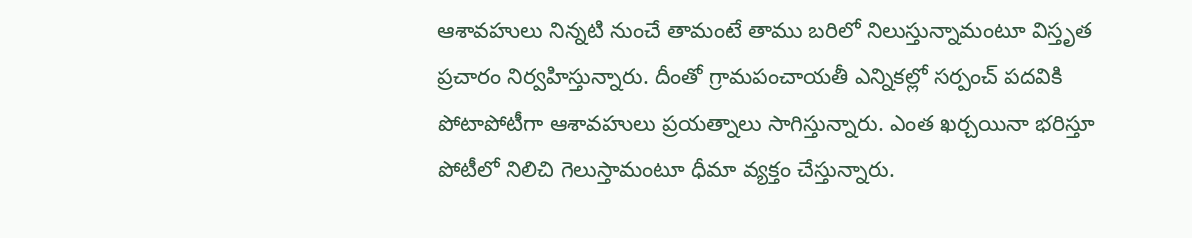ఆశావహులు నిన్నటి నుంచే తామంటే తాము బరిలో నిలుస్తున్నామంటూ విస్తృత ప్రచారం నిర్వహిస్తున్నారు. దీంతో గ్రామపంచాయతీ ఎన్నికల్లో సర్పంచ్ పదవికి పోటాపోటీగా ఆశావహులు ప్రయత్నాలు సాగిస్తున్నారు. ఎంత ఖర్చయినా భరిస్తూ పోటీలో నిలిచి గెలుస్తామంటూ ధీమా వ్యక్తం చేస్తున్నారు.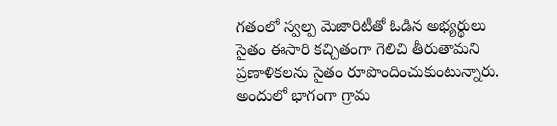గతంలో స్వల్ప మెజారిటీతో ఓడిన అభ్యర్థులు సైతం ఈసారి కచ్చితంగా గెలిచి తీరుతామని ప్రణాళికలను సైతం రూపొందించుకుంటున్నారు. అందులో భాగంగా గ్రామ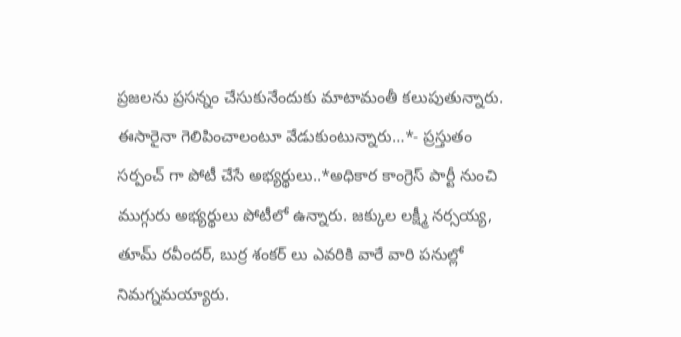ప్రజలను ప్రసన్నం చేసుకునేందుకు మాటామంతీ కలుపుతున్నారు. ఈసారైనా గెలిపించాలంటూ వేడుకుంటున్నారు…*- ప్రస్తుతం సర్పంచ్ గా పోటీ చేసే అభ్యర్థులు..*అధికార కాంగ్రెస్ పార్టీ నుంచి ముగ్గురు అభ్యర్థులు పోటీలో ఉన్నారు. జక్కుల లక్ష్మీ నర్సయ్య, తూమ్ రవీందర్, బుర్ర శంకర్ లు ఎవరికి వారే వారి పనుల్లో నిమగ్నమయ్యారు.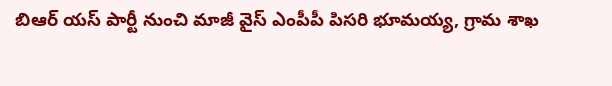బిఆర్ యస్ పార్టీ నుంచి మాజీ వైస్ ఎంపీపీ పిసరి భూమయ్య, గ్రామ శాఖ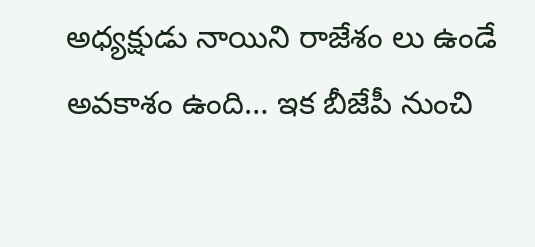అధ్యక్షుడు నాయిని రాజేశం లు ఉండే అవకాశం ఉంది… ఇక బీజేపీ నుంచి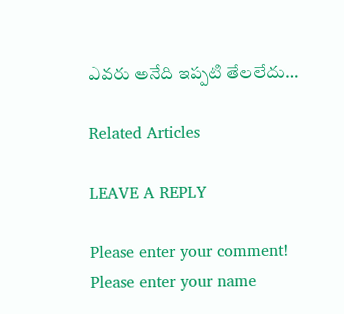ఎవరు అనేది ఇప్పటి తేలలేదు…

Related Articles

LEAVE A REPLY

Please enter your comment!
Please enter your name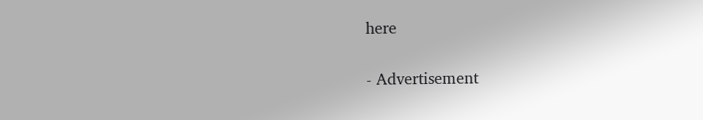here

- Advertisement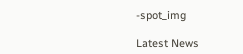-spot_img

Latest News